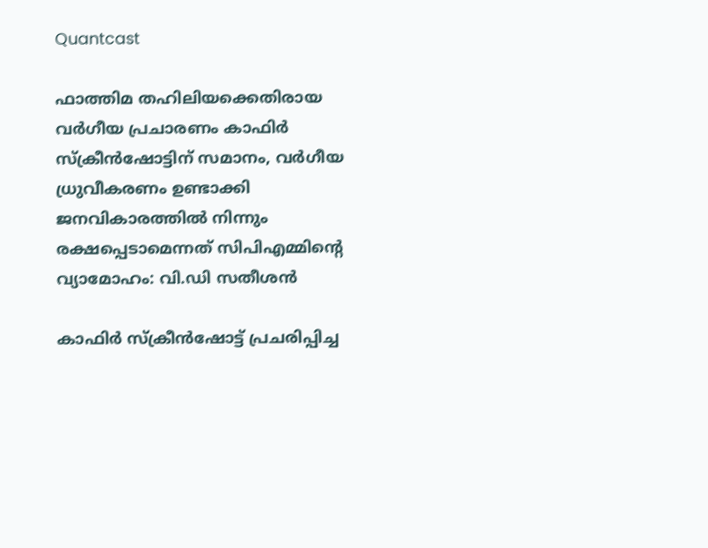Quantcast

ഫാത്തിമ തഹിലിയക്കെതിരായ വർഗീയ പ്രചാരണം കാഫിർ സ്ക്രീൻഷോട്ടിന് സമാനം, വർഗീയ ധ്രുവീകരണം ഉണ്ടാക്കി ജനവികാരത്തിൽ നിന്നും രക്ഷപ്പെടാമെന്നത് സിപിഎമ്മിന്റെ വ്യാമോഹം: വി.ഡി സതീശൻ

കാഫിർ സ്ക്രീൻഷോട്ട് പ്രചരിപ്പിച്ച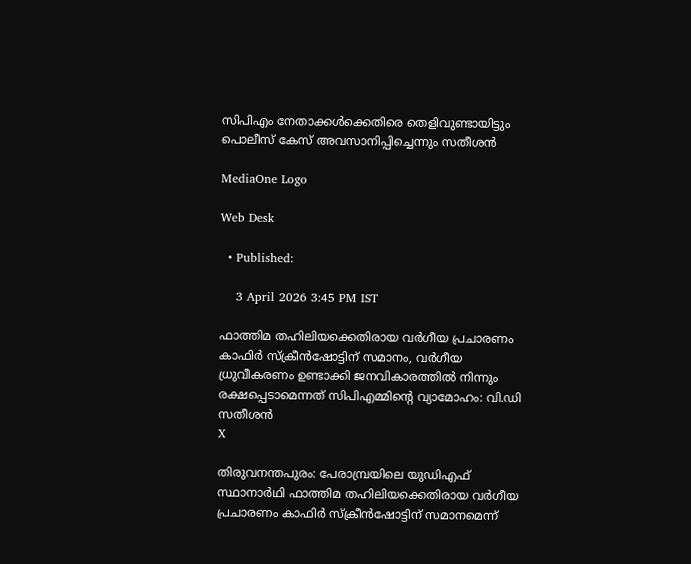സിപിഎം നേതാക്കൾക്കെതിരെ തെളിവുണ്ടായിട്ടും പൊലീസ് കേസ് അവസാനിപ്പിച്ചെന്നും സതീശൻ

MediaOne Logo

Web Desk

  • Published:

    3 April 2026 3:45 PM IST

ഫാത്തിമ തഹിലിയക്കെതിരായ വർഗീയ പ്രചാരണം കാഫിർ സ്ക്രീൻഷോട്ടിന് സമാനം, വർഗീയ ധ്രുവീകരണം ഉണ്ടാക്കി ജനവികാരത്തിൽ നിന്നും രക്ഷപ്പെടാമെന്നത് സിപിഎമ്മിന്റെ വ്യാമോഹം: വി.ഡി സതീശൻ
X

തിരുവനന്തപുരം: പേരാമ്പ്രയിലെ യുഡിഎഫ് സ്ഥാനാർഥി ഫാത്തിമ തഹിലിയക്കെതിരായ വർഗീയ പ്രചാരണം കാഫിർ സ്ക്രീൻഷോട്ടിന് സമാനമെന്ന്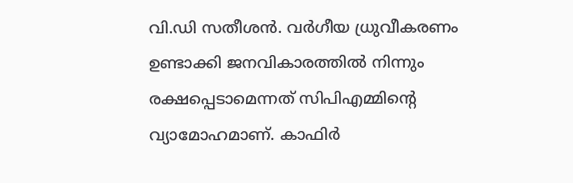വി.ഡി സതീശൻ. വർഗീയ ധ്രുവീകരണം ഉണ്ടാക്കി ജനവികാരത്തിൽ നിന്നും രക്ഷപ്പെടാമെന്നത് സിപിഎമ്മിന്റെ വ്യാമോഹമാണ്. കാഫിർ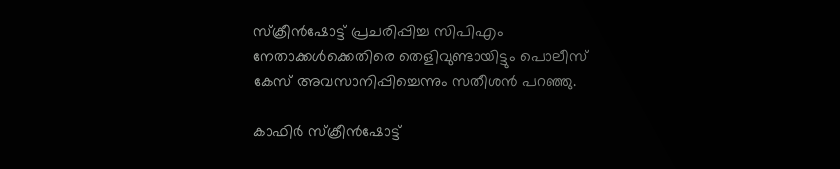സ്ക്രീൻഷോട്ട് പ്രചരിപ്പിച്ച സിപിഎം നേതാക്കൾക്കെതിരെ തെളിവുണ്ടായിട്ടും പൊലീസ് കേസ് അവസാനിപ്പിച്ചെന്നും സതീശൻ പറഞ്ഞു.

കാഫിർ സ്ക്രീൻഷോട്ട്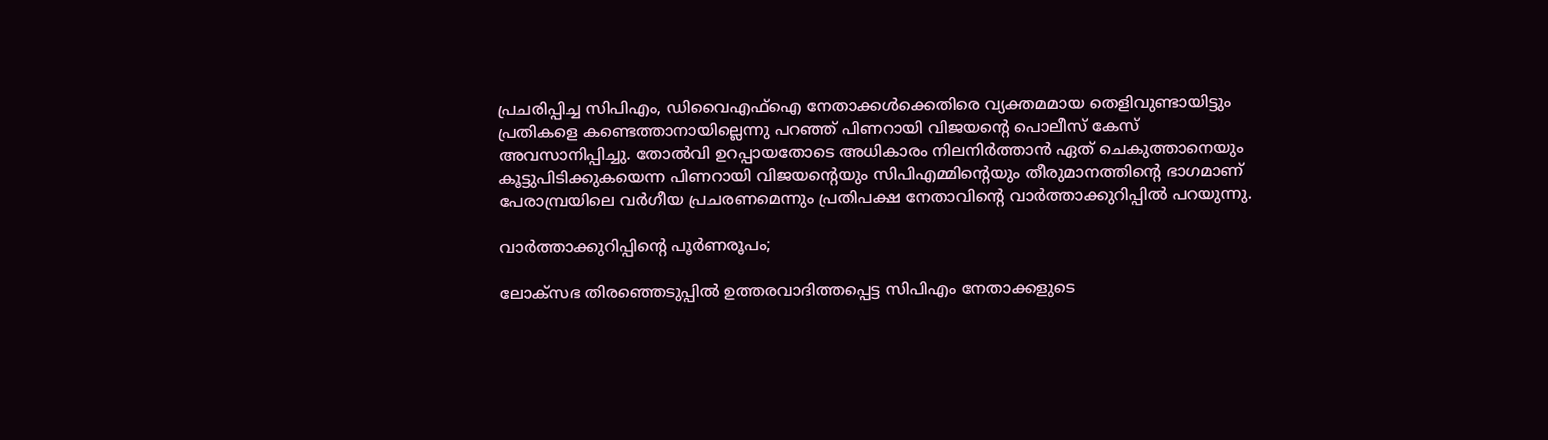പ്രചരിപ്പിച്ച സിപിഎം, ഡിവൈഎഫ്ഐ നേതാക്കൾക്കെതിരെ വ്യക്തമമായ തെളിവുണ്ടായിട്ടും പ്രതികളെ കണ്ടെത്താനായില്ലെന്നു പറഞ്ഞ് പിണറായി വിജയന്റെ പൊലീസ് കേസ് അവസാനിപ്പിച്ചു. തോൽവി ഉറപ്പായതോടെ അധികാരം നിലനിർത്താൻ ഏത് ചെകുത്താനെയും കൂട്ടുപിടിക്കുകയെന്ന പിണറായി വിജയന്റെയും സിപിഎമ്മിന്റെയും തീരുമാനത്തിന്റെ ഭാഗമാണ് പേരാമ്പ്രയിലെ വർഗീയ പ്രചരണമെന്നും പ്രതിപക്ഷ നേതാവിന്റെ വാർത്താക്കുറിപ്പിൽ പറയുന്നു.

വാർത്താക്കുറിപ്പിന്റെ പൂർണരൂപം;

ലോക്‌സഭ തിരഞ്ഞെടുപ്പില്‍ ഉത്തരവാദിത്തപ്പെട്ട സിപിഎം നേതാക്കളുടെ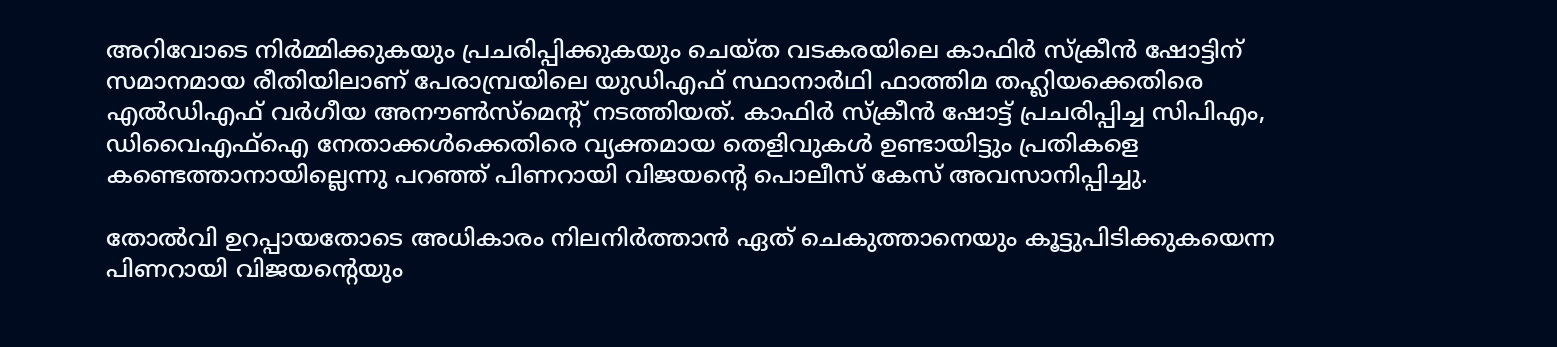അറിവോടെ നിര്‍മ്മിക്കുകയും പ്രചരിപ്പിക്കുകയും ചെയ്ത വടകരയിലെ കാഫിര്‍ സ്‌ക്രീന്‍ ഷോട്ടിന് സമാനമായ രീതിയിലാണ് പേരാമ്പ്രയിലെ യുഡിഎഫ് സ്ഥാനാര്‍ഥി ഫാത്തിമ തഹ്ലിയക്കെതിരെ എല്‍ഡിഎഫ് വര്‍ഗീയ അനൗണ്‍സ്മെന്റ് നടത്തിയത്. കാഫിര്‍ സ്‌ക്രീന്‍ ഷോട്ട് പ്രചരിപ്പിച്ച സിപിഎം, ഡിവൈഎഫ്ഐ നേതാക്കള്‍ക്കെതിരെ വ്യക്തമായ തെളിവുകള്‍ ഉണ്ടായിട്ടും പ്രതികളെ കണ്ടെത്താനായില്ലെന്നു പറഞ്ഞ് പിണറായി വിജയന്റെ പൊലീസ് കേസ് അവസാനിപ്പിച്ചു.

തോല്‍വി ഉറപ്പായതോടെ അധികാരം നിലനിര്‍ത്താന്‍ ഏത് ചെകുത്താനെയും കൂട്ടുപിടിക്കുകയെന്ന പിണറായി വിജയന്റെയും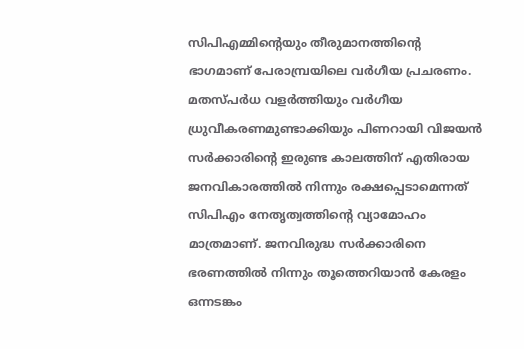സിപിഎമ്മിന്റെയും തീരുമാനത്തിന്റെ ഭാഗമാണ് പേരാമ്പ്രയിലെ വര്‍ഗീയ പ്രചരണം. മതസ്പര്‍ധ വളര്‍ത്തിയും വര്‍ഗീയ ധ്രുവീകരണമുണ്ടാക്കിയും പിണറായി വിജയന്‍ സര്‍ക്കാരിന്റെ ഇരുണ്ട കാലത്തിന് എതിരായ ജനവികാരത്തില്‍ നിന്നും രക്ഷപ്പെടാമെന്നത് സിപിഎം നേതൃത്വത്തിന്റെ വ്യാമോഹം മാത്രമാണ്. ജനവിരുദ്ധ സര്‍ക്കാരിനെ ഭരണത്തില്‍ നിന്നും തൂത്തെറിയാന്‍ കേരളം ഒന്നടങ്കം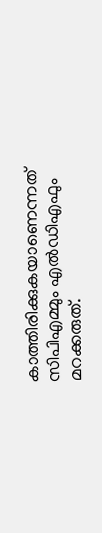കാത്തിരിക്കുകയാണെന്നത് സിപിഎമ്മും എല്‍ഡിഎഫും മറക്കരുത്.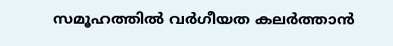സമൂഹത്തില്‍ വര്‍ഗീയത കലര്‍ത്താന്‍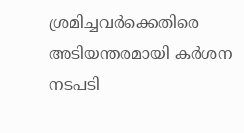ശ്രമിച്ചവര്‍ക്കെതിരെ അടിയന്തരമായി കര്‍ശന നടപടി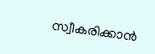സ്വീകരിക്കാന്‍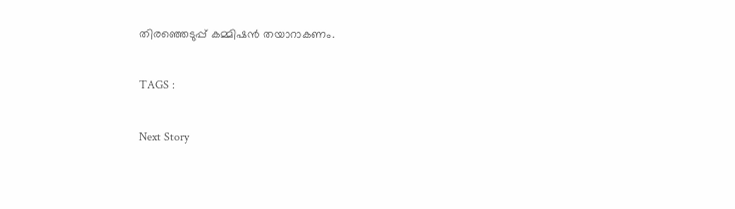തിരഞ്ഞെടുപ്പ് കമ്മിഷന്‍ തയാറാകണം.

TAGS :

Next Story